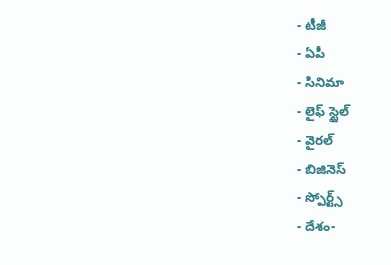- టీజీ
- ఏపీ
- సినిమా
- లైఫ్ స్టైల్
- వైరల్
- బిజినెస్
- స్పోర్ట్స్
- దేశం-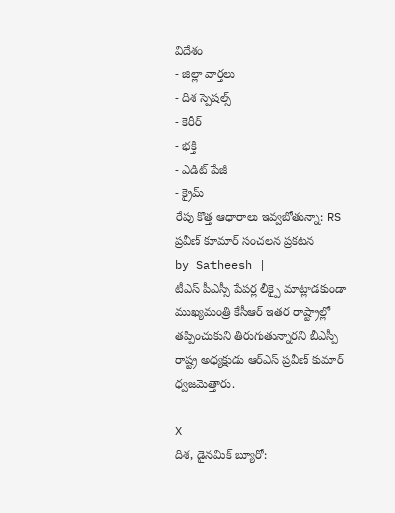విదేశం
- జిల్లా వార్తలు
- దిశ స్పెషల్స్
- కెరీర్
- భక్తి
- ఎడిట్ పేజీ
- క్రైమ్
రేపు కొత్త ఆధారాలు ఇవ్వబోతున్నా: RS ప్రవీణ్ కూమార్ సంచలన ప్రకటన
by Satheesh |
టీఎస్ పీఎస్సీ పేపర్ల లీక్పై మాట్లాడకుండా ముఖ్యమంత్రి కేసీఆర్ ఇతర రాష్ట్రాల్లో తప్పించుకుని తిరుగుతున్నారని బీఎస్పీ రాష్ట్ర అధ్యక్షుడు ఆర్ఎస్ ప్రవీణ్ కుమార్ ధ్వజమెత్తారు.

X
దిశ, డైనమిక్ బ్యూరో: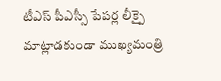టీఎస్ పీఎస్సీ పేపర్ల లీక్పై మాట్లాడకుండా ముఖ్యమంత్రి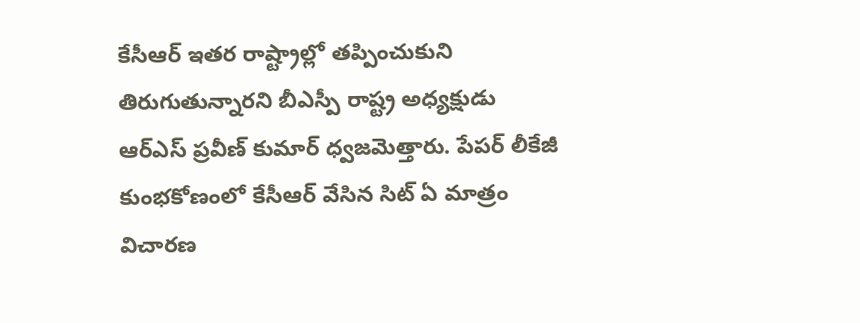కేసీఆర్ ఇతర రాష్ట్రాల్లో తప్పించుకుని తిరుగుతున్నారని బీఎస్పీ రాష్ట్ర అధ్యక్షుడు ఆర్ఎస్ ప్రవీణ్ కుమార్ ధ్వజమెత్తారు. పేపర్ లీకేజీ కుంభకోణంలో కేసీఆర్ వేసిన సిట్ ఏ మాత్రం విచారణ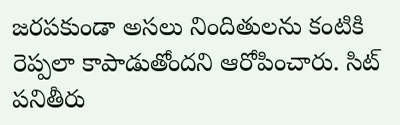జరపకుండా అసలు నిందితులను కంటికి రెప్పలా కాపాడుతోందని ఆరోపించారు. సిట్ పనితీరు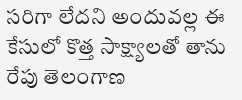సరిగా లేదని అందువల్ల ఈ కేసులో కొత్త సాక్ష్యాలతో తాను రేపు తెలంగాణ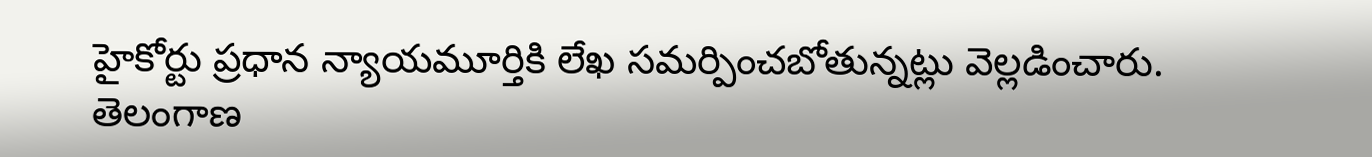హైకోర్టు ప్రధాన న్యాయమూర్తికి లేఖ సమర్పించబోతున్నట్లు వెల్లడించారు. తెలంగాణ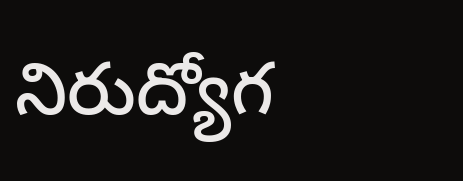నిరుద్యోగ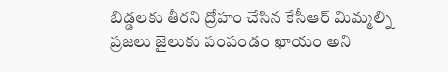బిడ్డలకు తీరని ద్రోహం చేసిన కేసీఆర్ మిమ్మల్ని ప్రజలు జైలుకు పంపండం ఖాయం అని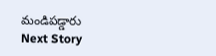మండిపడ్డారు
Next Story